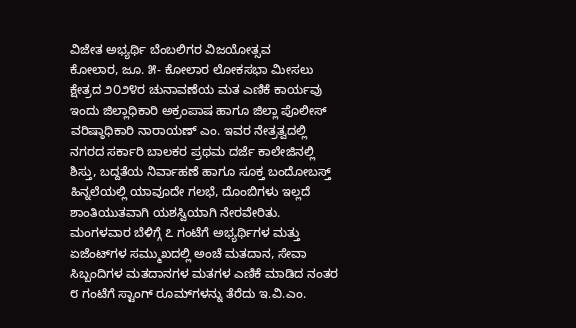ವಿಜೇತ ಅಭ್ಯರ್ಥಿ ಬೆಂಬಲಿಗರ ವಿಜಯೋತ್ಸವ
ಕೋಲಾರ, ಜೂ. ೫- ಕೋಲಾರ ಲೋಕಸಭಾ ಮೀಸಲು ಕ್ಷೇತ್ರದ ೨೦೨೪ರ ಚುನಾವಣೆಯ ಮತ ಎಣಿಕೆ ಕಾರ್ಯವು ಇಂದು ಜಿಲ್ಲಾಧಿಕಾರಿ ಅಕ್ರಂಪಾಷ ಹಾಗೂ ಜಿಲ್ಲಾ ಪೊಲೀಸ್ ವರಿಷ್ಠಾಧಿಕಾರಿ ನಾರಾಯಣ್ ಎಂ. ಇವರ ನೇತ್ರತ್ವದಲ್ಲಿ ನಗರದ ಸರ್ಕಾರಿ ಬಾಲಕರ ಪ್ರಥಮ ದರ್ಜೆ ಕಾಲೇಜಿನಲ್ಲಿ ಶಿಸ್ತು, ಬದ್ದತೆಯ ನಿರ್ವಾಹಣೆ ಹಾಗೂ ಸೂಕ್ತ ಬಂದೋಬಸ್ತ್ ಹಿನ್ನಲೆಯಲ್ಲಿ ಯಾವೂದೇ ಗಲಭೆ, ದೊಂಬಿಗಳು ಇಲ್ಲದೆ ಶಾಂತಿಯುತವಾಗಿ ಯಶಸ್ವಿಯಾಗಿ ನೇರವೇರಿತು.
ಮಂಗಳವಾರ ಬೆಳಿಗ್ಗೆ ೭ ಗಂಟೆಗೆ ಅಭ್ಯರ್ಥಿಗಳ ಮತ್ತು ಏಜೆಂಟ್‌ಗಳ ಸಮ್ಮುಖದಲ್ಲಿ ಅಂಚೆ ಮತದಾನ, ಸೇವಾ ಸಿಬ್ಬಂದಿಗಳ ಮತದಾನಗಳ ಮತಗಳ ಎಣಿಕೆ ಮಾಡಿದ ನಂತರ ೮ ಗಂಟೆಗೆ ಸ್ಟಾಂಗ್ ರೂಮ್‌ಗಳನ್ನು ತೆರೆದು ಇ.ವಿ.ಎಂ.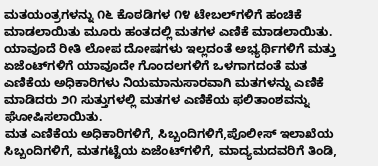ಮತಯಂತ್ರಗಳನ್ನು ೧೬ ಕೊಠಡಿಗಳ ೧೪ ಟೇಬಲ್‌ಗಳಿಗೆ ಹಂಚಿಕೆ ಮಾಡಲಾಯಿತು ಮೂರು ಹಂತದಲ್ಲಿ ಮತಗಳ ಎಣಿಕೆ ಮಾಡಲಾಯಿತು.
ಯಾವೂದೆ ರೀತಿ ಲೋಪ ದೋಷಗಳು ಇಲ್ಲದಂತೆ ಅಭ್ಯರ್ಥಿಗಳಿಗೆ ಮತ್ತು ಏಜೆಂಟ್‌ಗಳಿಗೆ ಯಾವೂದೇ ಗೊಂದಲಗಳಿಗೆ ಒಳಗಾಗದಂತೆ ಮತ ಎಣಿಕೆಯ ಅಧಿಕಾರಿಗಳು ನಿಯಮಾನುಸಾರವಾಗಿ ಮತಗಳನ್ನು ಎಣಿಕೆ ಮಾಡಿದರು ೨೧ ಸುತ್ತುಗಳಲ್ಲಿ ಮತಗಳ ಎಣಿಕೆಯ ಫಲಿತಾಂಶವನ್ನು ಘೋಷಿಸಲಾಯಿತು.
ಮತ ಎಣಿಕೆಯ ಅಧಿಕಾರಿಗಳಿಗೆ, ಸಿಬ್ಬಂದಿಗಳಿಗೆ,ಪೊಲೀಸ್ ಇಲಾಖೆಯ ಸಿಬ್ಬಂದಿಗಳಿಗೆ, ಮತಗಟ್ಟೆಯ ಏಜೆಂಟ್‌ಗಳಿಗೆ, ಮಾದ್ಯಮದವರಿಗೆ ತಿಂಡಿ,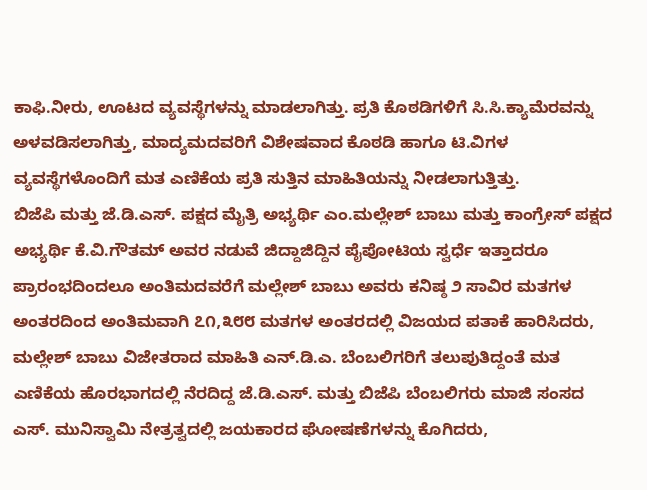ಕಾಫಿ.ನೀರು, ಊಟದ ವ್ಯವಸ್ಥೆಗಳನ್ನು ಮಾಡಲಾಗಿತ್ತು. ಪ್ರತಿ ಕೊಠಡಿಗಳಿಗೆ ಸಿ.ಸಿ.ಕ್ಯಾಮೆರವನ್ನು ಅಳವಡಿಸಲಾಗಿತ್ತು, ಮಾದ್ಯಮದವರಿಗೆ ವಿಶೇಷವಾದ ಕೊಠಡಿ ಹಾಗೂ ಟಿ.ವಿಗಳ ವ್ಯವಸ್ಥೆಗಳೊಂದಿಗೆ ಮತ ಎಣಿಕೆಯ ಪ್ರತಿ ಸುತ್ತಿನ ಮಾಹಿತಿಯನ್ನು ನೀಡಲಾಗುತ್ತಿತ್ತು.
ಬಿಜೆಪಿ ಮತ್ತು ಜೆ.ಡಿ.ಎಸ್. ಪಕ್ಷದ ಮೈತ್ರಿ ಅಭ್ಯರ್ಥಿ ಎಂ.ಮಲ್ಲೇಶ್ ಬಾಬು ಮತ್ತು ಕಾಂಗ್ರೇಸ್ ಪಕ್ಷದ ಅಭ್ಯರ್ಥಿ ಕೆ.ವಿ.ಗೌತಮ್ ಅವರ ನಡುವೆ ಜಿದ್ದಾಜಿದ್ದಿನ ಪೈಪೋಟಿಯ ಸ್ವರ್ಧೆ ಇತ್ತಾದರೂ ಪ್ರಾರಂಭದಿಂದಲೂ ಅಂತಿಮದವರೆಗೆ ಮಲ್ಲೇಶ್ ಬಾಬು ಅವರು ಕನಿಷ್ಠ ೨ ಸಾವಿರ ಮತಗಳ ಅಂತರದಿಂದ ಅಂತಿಮವಾಗಿ ೭೧,೩೮೮ ಮತಗಳ ಅಂತರದಲ್ಲಿ ವಿಜಯದ ಪತಾಕೆ ಹಾರಿಸಿದರು,
ಮಲ್ಲೇಶ್ ಬಾಬು ವಿಜೇತರಾದ ಮಾಹಿತಿ ಎನ್.ಡಿ.ಎ. ಬೆಂಬಲಿಗರಿಗೆ ತಲುಪುತಿದ್ದಂತೆ ಮತ ಎಣಿಕೆಯ ಹೊರಭಾಗದಲ್ಲಿ ನೆರದಿದ್ದ ಜೆ.ಡಿ.ಎಸ್. ಮತ್ತು ಬಿಜೆಪಿ ಬೆಂಬಲಿಗರು ಮಾಜಿ ಸಂಸದ ಎಸ್. ಮುನಿಸ್ವಾಮಿ ನೇತ್ರತ್ವದಲ್ಲಿ ಜಯಕಾರದ ಘೋಷಣೆಗಳನ್ನು ಕೊಗಿದರು,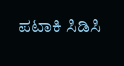ಪಟಾಕಿ ಸಿಡಿಸಿ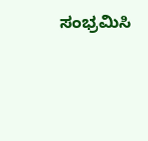ಸಂಭ್ರಮಿಸಿ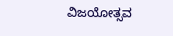ವಿಜಯೋತ್ಸವ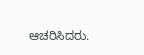ಆಚರಿಸಿದರು.